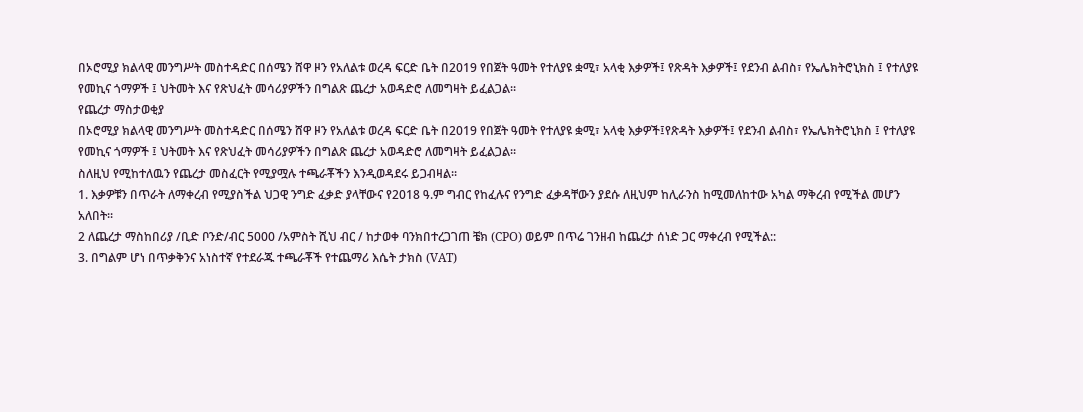በኦሮሚያ ክልላዊ መንግሥት መስተዳድር በሰሜን ሸዋ ዞን የአለልቱ ወረዳ ፍርድ ቤት በ2019 የበጀት ዓመት የተለያዩ ቋሚ፣ አላቂ እቃዎች፤ የጽዳት እቃዎች፤ የደንብ ልብስ፣ የኤሌክትሮኒክስ ፤ የተለያዩ የመኪና ጎማዎች ፤ ህትመት እና የጽህፈት መሳሪያዎችን በግልጽ ጨረታ አወዳድሮ ለመግዛት ይፈልጋል፡፡
የጨረታ ማስታወቂያ
በኦሮሚያ ክልላዊ መንግሥት መስተዳድር በሰሜን ሸዋ ዞን የአለልቱ ወረዳ ፍርድ ቤት በ2019 የበጀት ዓመት የተለያዩ ቋሚ፣ አላቂ እቃዎች፤የጽዳት እቃዎች፤ የደንብ ልብስ፣ የኤሌክትሮኒክስ ፤ የተለያዩ የመኪና ጎማዎች ፤ ህትመት እና የጽህፈት መሳሪያዎችን በግልጽ ጨረታ አወዳድሮ ለመግዛት ይፈልጋል፡፡
ስለዚህ የሚከተለዉን የጨረታ መስፈርት የሚያሟሉ ተጫራቾችን እንዲወዳደሩ ይጋብዛል፡፡
1. እቃዎቹን በጥራት ለማቀረብ የሚያስችል ህጋዊ ንግድ ፈቃድ ያላቸውና የ2018 ዓ.ም ግብር የከፈሉና የንግድ ፈቃዳቸውን ያደሱ ለዚህም ከሊራንስ ከሚመለከተው አካል ማቅረብ የሚችል መሆን አለበት፡፡
2 ለጨረታ ማስከበሪያ /ቢድ ቦንድ/ብር 5000 /አምስት ሺህ ብር / ከታወቀ ባንክበተረጋገጠ ቼክ (CPO) ወይም በጥሬ ገንዘብ ከጨረታ ሰነድ ጋር ማቀረብ የሚችል::
3. በግልም ሆነ በጥቃቅንና አነስተኛ የተደራጁ ተጫራቾች የተጨማሪ እሴት ታክስ (VAT)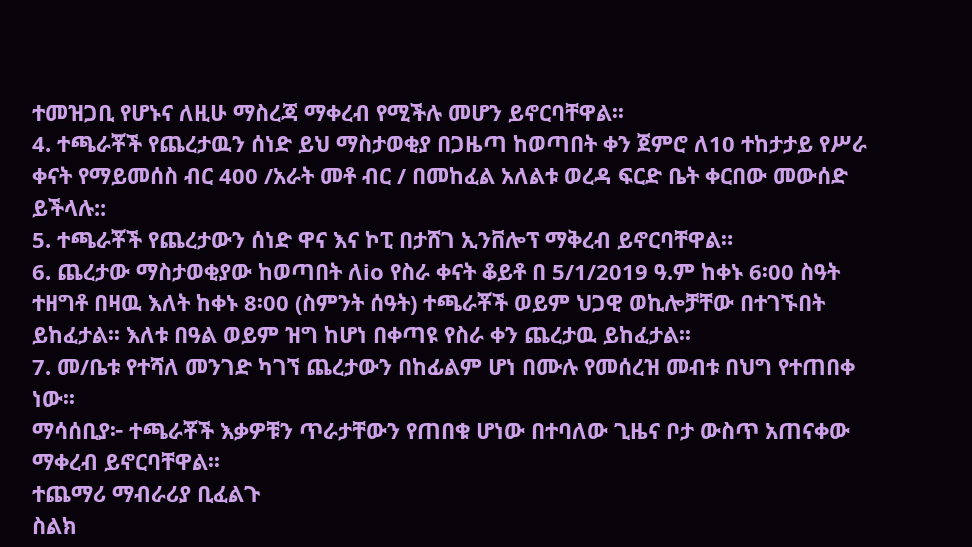ተመዝጋቢ የሆኑና ለዚሁ ማስረጃ ማቀረብ የሚችሉ መሆን ይኖርባቸዋል፡፡
4. ተጫራቾች የጨረታዉን ሰነድ ይህ ማስታወቂያ በጋዜጣ ከወጣበት ቀን ጀምሮ ለ10 ተከታታይ የሥራ ቀናት የማይመሰስ ብር 400 /አራት መቶ ብር / በመከፈል አለልቱ ወረዳ ፍርድ ቤት ቀርበው መውሰድ ይችላሉ::
5. ተጫራቾች የጨረታውን ሰነድ ዋና እና ኮፒ በታሸገ ኢንቨሎፕ ማቅረብ ይኖርባቸዋል።
6. ጨረታው ማስታወቂያው ከወጣበት ለio የስራ ቀናት ቆይቶ በ 5/1/2019 ዓ.ም ከቀኑ 6፡00 ስዓት ተዘግቶ በዛዉ እለት ከቀኑ 8፡00 (ስምንት ሰዓት) ተጫራቾች ወይም ህጋዊ ወኪሎቻቸው በተገኙበት ይከፈታል፡፡ እለቱ በዓል ወይም ዝግ ከሆነ በቀጣዩ የስራ ቀን ጨረታዉ ይከፈታል፡፡
7. መ/ቤቱ የተሻለ መንገድ ካገኘ ጨረታውን በከፊልም ሆነ በሙሉ የመሰረዝ መብቱ በህግ የተጠበቀ ነው፡፡
ማሳሰቢያ፦ ተጫራቾች እቃዎቹን ጥራታቸውን የጠበቁ ሆነው በተባለው ጊዜና ቦታ ውስጥ አጠናቀው ማቀረብ ይኖርባቸዋል፡፡
ተጨማሪ ማብራሪያ ቢፈልጉ
ስልክ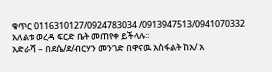ቁጥር 0116310127/0924783034 /0913947513/0941070332
አለልቱ ወረዳ ፍርድ ቤት መጠየቀ ይችላሉ፡፡
አድራሻ – በደሴ/ደ/ብርሃን መንገድ በዋናዉ አስፋልት ከአ/ አ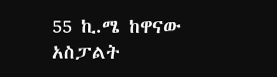55 ኪ.ሜ ከዋናው አስፓልት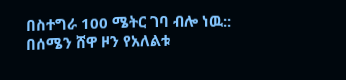በስተግራ 100 ሜትር ገባ ብሎ ነዉ::
በሰሜን ሸዋ ዞን የአለልቱ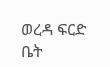ወረዳ ፍርድ ቤት